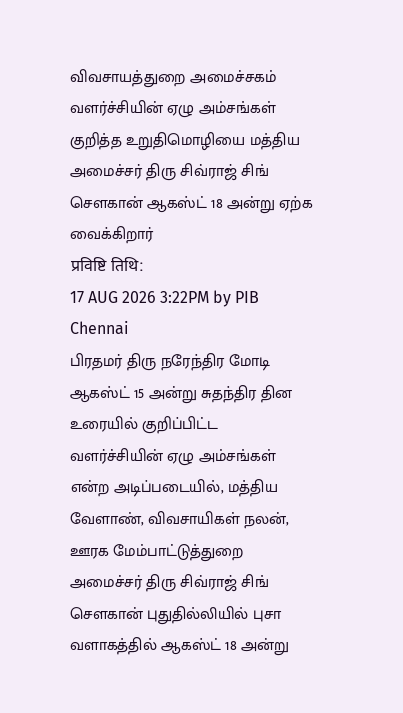விவசாயத்துறை அமைச்சகம்
வளர்ச்சியின் ஏழு அம்சங்கள் குறித்த உறுதிமொழியை மத்திய அமைச்சர் திரு சிவ்ராஜ் சிங் சௌகான் ஆகஸ்ட் 18 அன்று ஏற்க வைக்கிறார்
प्रविष्टि तिथि:
17 AUG 2026 3:22PM by PIB Chennai
பிரதமர் திரு நரேந்திர மோடி ஆகஸ்ட் 15 அன்று சுதந்திர தின உரையில் குறிப்பிட்ட வளர்ச்சியின் ஏழு அம்சங்கள் என்ற அடிப்படையில், மத்திய வேளாண், விவசாயிகள் நலன், ஊரக மேம்பாட்டுத்துறை அமைச்சர் திரு சிவ்ராஜ் சிங் சௌகான் புதுதில்லியில் புசா வளாகத்தில் ஆகஸ்ட் 18 அன்று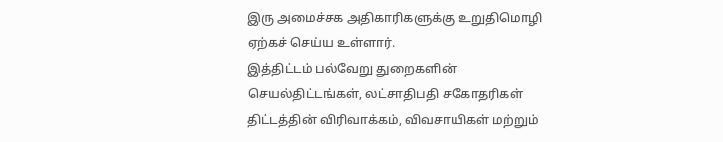இரு அமைச்சக அதிகாரிகளுக்கு உறுதிமொழி ஏற்கச் செய்ய உள்ளார்.
இத்திட்டம் பல்வேறு துறைகளின் செயல்திட்டங்கள், லட்சாதிபதி சகோதரிகள் திட்டத்தின் விரிவாக்கம், விவசாயிகள் மற்றும்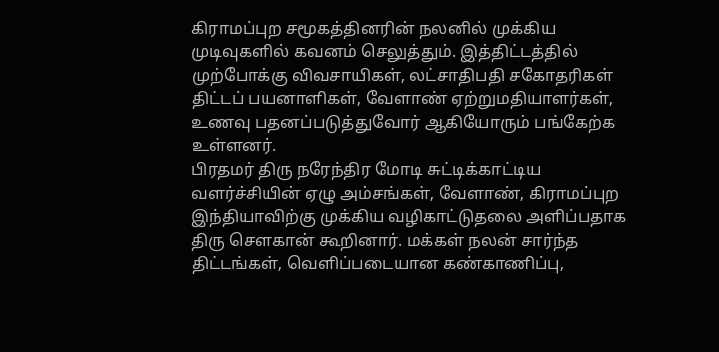கிராமப்புற சமூகத்தினரின் நலனில் முக்கிய முடிவுகளில் கவனம் செலுத்தும். இத்திட்டத்தில் முற்போக்கு விவசாயிகள், லட்சாதிபதி சகோதரிகள் திட்டப் பயனாளிகள், வேளாண் ஏற்றுமதியாளர்கள், உணவு பதனப்படுத்துவோர் ஆகியோரும் பங்கேற்க உள்ளனர்.
பிரதமர் திரு நரேந்திர மோடி சுட்டிக்காட்டிய வளர்ச்சியின் ஏழு அம்சங்கள், வேளாண், கிராமப்புற இந்தியாவிற்கு முக்கிய வழிகாட்டுதலை அளிப்பதாக திரு சௌகான் கூறினார். மக்கள் நலன் சார்ந்த திட்டங்கள், வெளிப்படையான கண்காணிப்பு,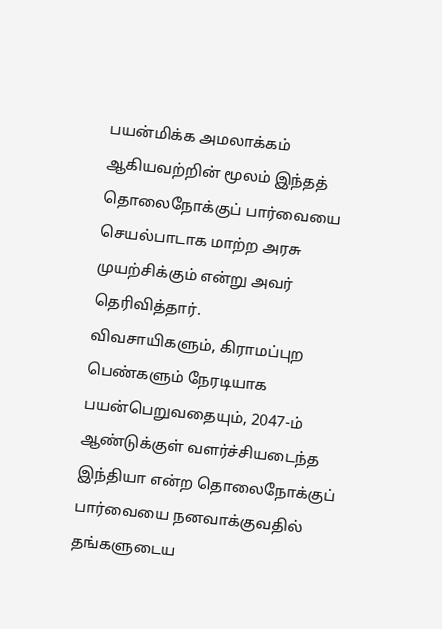பயன்மிக்க அமலாக்கம் ஆகியவற்றின் மூலம் இந்தத் தொலைநோக்குப் பார்வையை செயல்பாடாக மாற்ற அரசு முயற்சிக்கும் என்று அவர் தெரிவித்தார்.
விவசாயிகளும், கிராமப்புற பெண்களும் நேரடியாக பயன்பெறுவதையும், 2047-ம் ஆண்டுக்குள் வளர்ச்சியடைந்த இந்தியா என்ற தொலைநோக்குப் பார்வையை நனவாக்குவதில் தங்களுடைய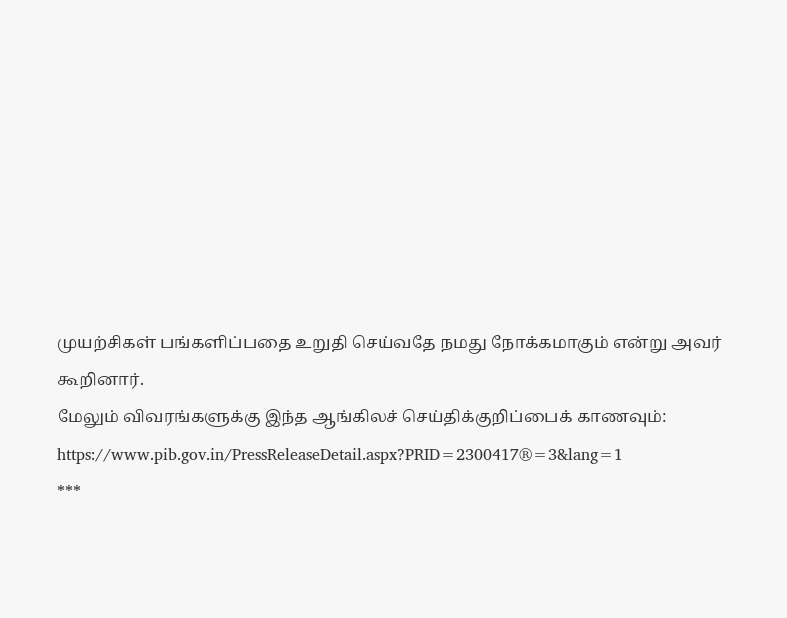முயற்சிகள் பங்களிப்பதை உறுதி செய்வதே நமது நோக்கமாகும் என்று அவர் கூறினார்.
மேலும் விவரங்களுக்கு இந்த ஆங்கிலச் செய்திக்குறிப்பைக் காணவும்: https://www.pib.gov.in/PressReleaseDetail.aspx?PRID=2300417®=3&lang=1
***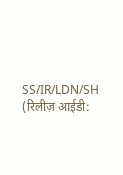SS/IR/LDN/SH
(रिलीज़ आईडी: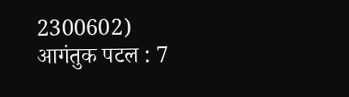2300602)
आगंतुक पटल : 7